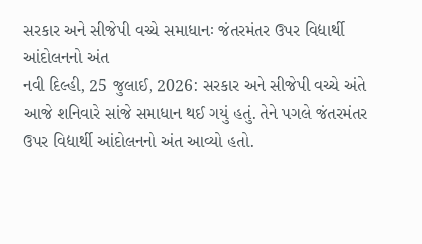સરકાર અને સીજેપી વચ્ચે સમાધાનઃ જંતરમંતર ઉપર વિદ્યાર્થી આંદોલનનો અંત
નવી દિલ્હી, 25 જુલાઈ, 2026: સરકાર અને સીજેપી વચ્ચે અંતે આજે શનિવારે સાંજે સમાધાન થઈ ગયું હતું. તેને પગલે જંતરમંતર ઉપર વિદ્યાર્થી આંદોલનનો અંત આવ્યો હતો.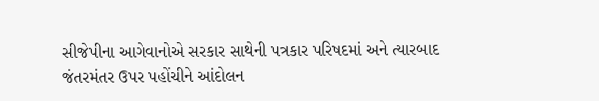સીજેપીના આગેવાનોએ સરકાર સાથેની પત્રકાર પરિષદમાં અને ત્યારબાદ જંતરમંતર ઉપર પહોંચીને આંદોલન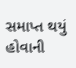સમાપ્ત થયું હોવાની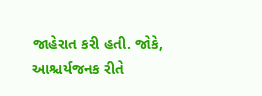જાહેરાત કરી હતી. જોકે, આશ્ચર્યજનક રીતે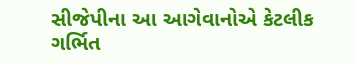સીજેપીના આ આગેવાનોએ કેટલીક ગર્ભિત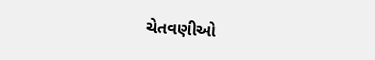ચેતવણીઓ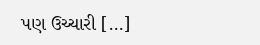પણ ઉચ્ચારી […]